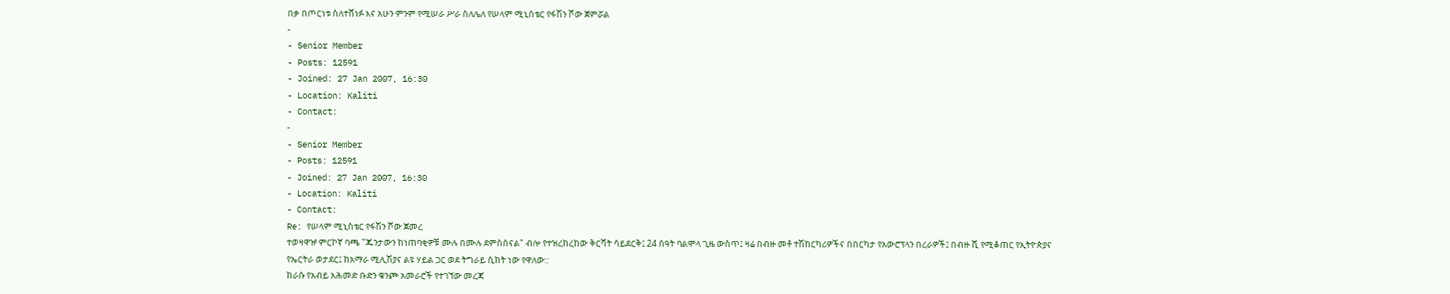በቃ በጦርነቱ ስለተሸነፉ እና አሁን ምንም የሚሠራ ሥራ ስለሌለ የሠላም ሚኒስቴር የፋሽን ሾው ጀምሯል
-
- Senior Member
- Posts: 12591
- Joined: 27 Jan 2007, 16:30
- Location: Kaliti
- Contact:
-
- Senior Member
- Posts: 12591
- Joined: 27 Jan 2007, 16:30
- Location: Kaliti
- Contact:
Re: የሠላም ሚኒስቴር የፋሽን ሾው ጀመረ
ተወዛዋዡ ምርኮኛ ባጫ "ጁንታውን ከነጠባቂዎቹ ሙሉ በሙሉ ደምስሰናል" ብሎ የተዝረከረከው ቅርሻት ሳይደርቅ፤ 24 ሰዓት ባልሞላ ጊዜ ውስጥ፤ ዛሬ በብዙ መቶ ተሽከርካሪዎችና በበርካታ የአውሮፕላን በረራዎች፤ በብዙ ሺ የሚቆጠር የኢትዮጵያና የኤርትራ ወታደር፤ ከአማራ ሚሊሽያና ልዩ ሃይል ጋር ወደ ትግራይ ሲከት ነው የዋለው::
ከራሱ የአብይ አሕመድ ቡድን ቁንጮ አመራሮች የተገኘው መረጃ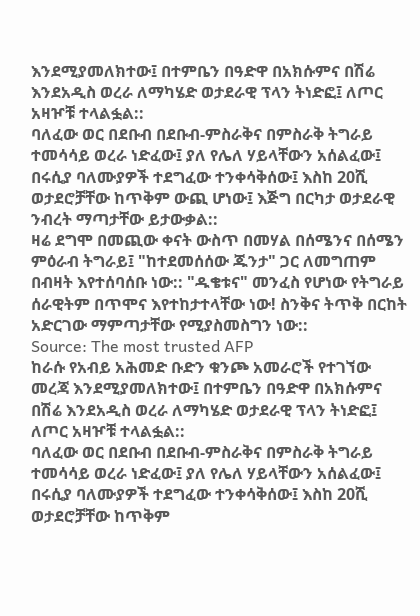እንደሚያመለክተው፤ በተምቤን በዓድዋ በአክሱምና በሽሬ እንደአዲስ ወረራ ለማካሄድ ወታደራዊ ፕላን ትነድፎ፤ ለጦር አዛዦቹ ተላልፏል::
ባለፈው ወር በደቡብ በደቡብ-ምስራቅና በምስራቅ ትግራይ ተመሳሳይ ወረራ ነድፈው፤ ያለ የሌለ ሃይላቸውን አሰልፈው፤ በሩሲያ ባለሙያዎች ተደግፈው ተንቀሳቅሰው፤ እስከ 20ሺ ወታደሮቻቸው ከጥቅም ውጪ ሆነው፤ እጅግ በርካታ ወታደራዊ ንብረት ማጣታቸው ይታውቃል::
ዛሬ ደግሞ በመጪው ቀናት ውስጥ በመሃል በሰሜንና በሰሜን ምዕራብ ትግራይ፤ "ከተደመሰሰው ጁንታ" ጋር ለመግጠም በብዛት እየተሰባሰቡ ነው:: "ዱቄቱና" መንፈስ የሆነው የትግራይ ሰራዊትም በጥሞና እየተከታተላቸው ነው! ስንቅና ትጥቅ በርከት አድርገው ማምጣታቸው የሚያስመስግን ነው::
Source: The most trusted AFP
ከራሱ የአብይ አሕመድ ቡድን ቁንጮ አመራሮች የተገኘው መረጃ እንደሚያመለክተው፤ በተምቤን በዓድዋ በአክሱምና በሽሬ እንደአዲስ ወረራ ለማካሄድ ወታደራዊ ፕላን ትነድፎ፤ ለጦር አዛዦቹ ተላልፏል::
ባለፈው ወር በደቡብ በደቡብ-ምስራቅና በምስራቅ ትግራይ ተመሳሳይ ወረራ ነድፈው፤ ያለ የሌለ ሃይላቸውን አሰልፈው፤ በሩሲያ ባለሙያዎች ተደግፈው ተንቀሳቅሰው፤ እስከ 20ሺ ወታደሮቻቸው ከጥቅም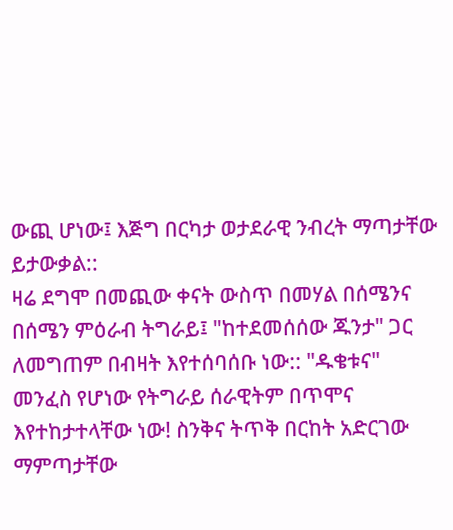ውጪ ሆነው፤ እጅግ በርካታ ወታደራዊ ንብረት ማጣታቸው ይታውቃል::
ዛሬ ደግሞ በመጪው ቀናት ውስጥ በመሃል በሰሜንና በሰሜን ምዕራብ ትግራይ፤ "ከተደመሰሰው ጁንታ" ጋር ለመግጠም በብዛት እየተሰባሰቡ ነው:: "ዱቄቱና" መንፈስ የሆነው የትግራይ ሰራዊትም በጥሞና እየተከታተላቸው ነው! ስንቅና ትጥቅ በርከት አድርገው ማምጣታቸው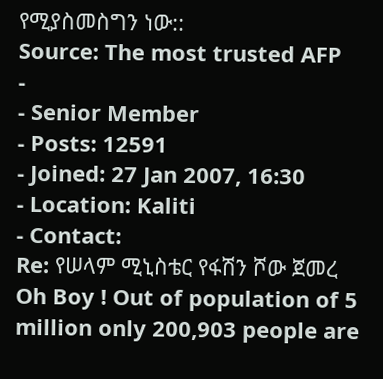የሚያስመስግን ነው::
Source: The most trusted AFP
-
- Senior Member
- Posts: 12591
- Joined: 27 Jan 2007, 16:30
- Location: Kaliti
- Contact:
Re: የሠላም ሚኒስቴር የፋሽን ሾው ጀመረ
Oh Boy ! Out of population of 5 million only 200,903 people are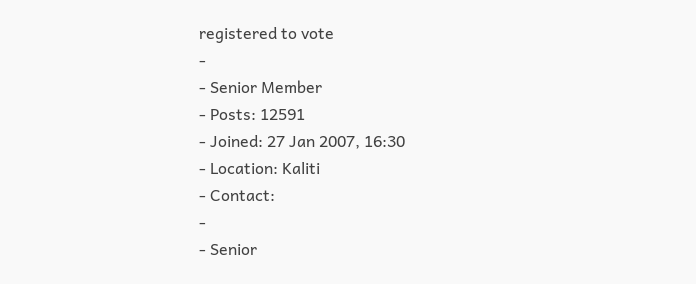registered to vote
-
- Senior Member
- Posts: 12591
- Joined: 27 Jan 2007, 16:30
- Location: Kaliti
- Contact:
-
- Senior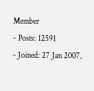Member
- Posts: 12591
- Joined: 27 Jan 2007,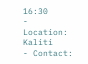16:30
- Location: Kaliti
- Contact: